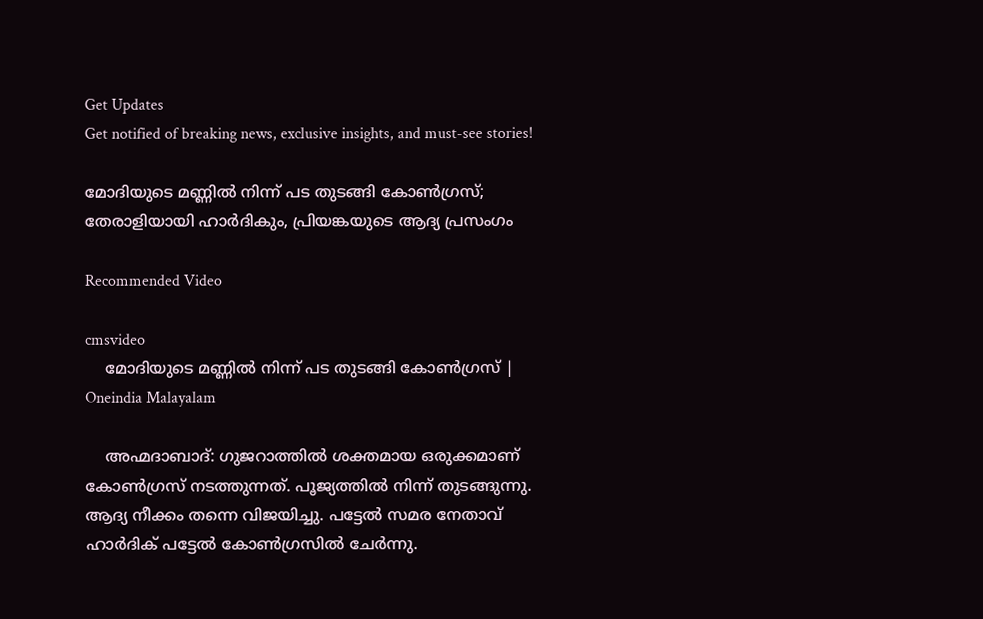Get Updates
Get notified of breaking news, exclusive insights, and must-see stories!

മോദിയുടെ മണ്ണില്‍ നിന്ന് പട തുടങ്ങി കോണ്‍ഗ്രസ്; തേരാളിയായി ഹാര്‍ദികും, പ്രിയങ്കയുടെ ആദ്യ പ്രസംഗം

Recommended Video

cmsvideo
    മോദിയുടെ മണ്ണില്‍ നിന്ന് പട തുടങ്ങി കോണ്‍ഗ്രസ് | Oneindia Malayalam

    അഹ്മദാബാദ്: ഗുജറാത്തില്‍ ശക്തമായ ഒരുക്കമാണ് കോണ്‍ഗ്രസ് നടത്തുന്നത്. പൂജ്യത്തില്‍ നിന്ന് തുടങ്ങുന്നു. ആദ്യ നീക്കം തന്നെ വിജയിച്ചു. പട്ടേല്‍ സമര നേതാവ് ഹാര്‍ദിക് പട്ടേല്‍ കോണ്‍ഗ്രസില്‍ ചേര്‍ന്നു.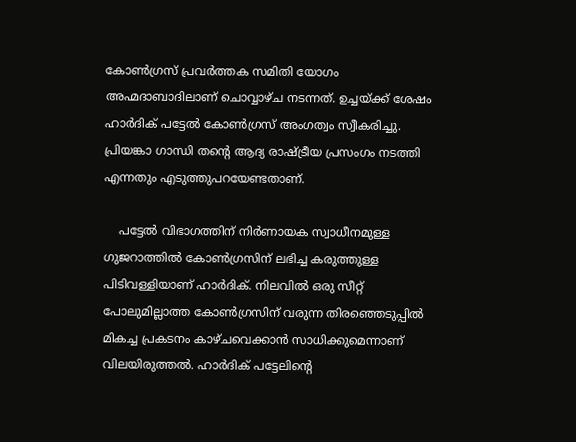കോണ്‍ഗ്രസ് പ്രവര്‍ത്തക സമിതി യോഗം അഹ്മദാബാദിലാണ് ചൊവ്വാഴ്ച നടന്നത്. ഉച്ചയ്ക്ക് ശേഷം ഹാര്‍ദിക് പട്ടേല്‍ കോണ്‍ഗ്രസ് അംഗത്വം സ്വീകരിച്ചു. പ്രിയങ്കാ ഗാന്ധി തന്റെ ആദ്യ രാഷ്ട്രീയ പ്രസംഗം നടത്തി എന്നതും എടുത്തുപറയേണ്ടതാണ്.

    പട്ടേല്‍ വിഭാഗത്തിന് നിര്‍ണായക സ്വാധീനമുള്ള ഗുജറാത്തില്‍ കോണ്‍ഗ്രസിന് ലഭിച്ച കരുത്തുള്ള പിടിവള്ളിയാണ് ഹാര്‍ദിക്. നിലവില്‍ ഒരു സീറ്റ് പോലുമില്ലാത്ത കോണ്‍ഗ്രസിന് വരുന്ന തിരഞ്ഞെടുപ്പില്‍ മികച്ച പ്രകടനം കാഴ്ചവെക്കാന്‍ സാധിക്കുമെന്നാണ് വിലയിരുത്തല്‍. ഹാര്‍ദിക് പട്ടേലിന്റെ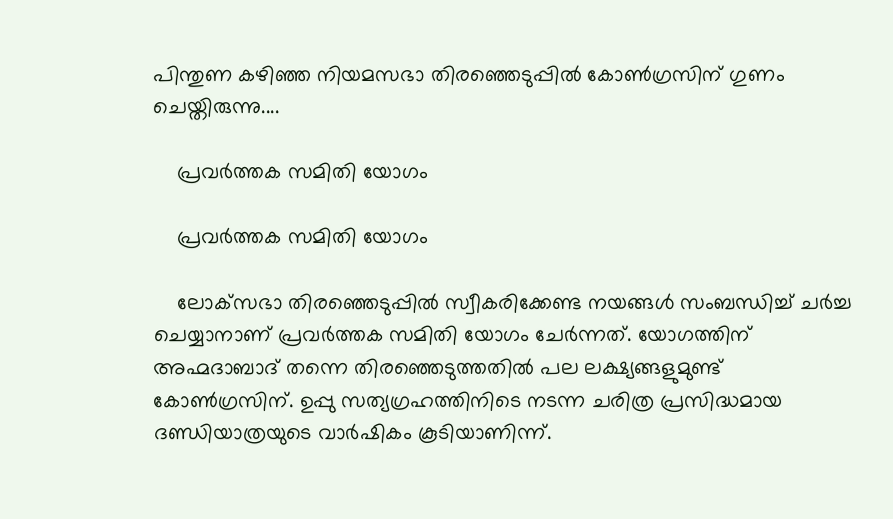പിന്തുണ കഴിഞ്ഞ നിയമസഭാ തിരഞ്ഞെടുപ്പില്‍ കോണ്‍ഗ്രസിന് ഗുണം ചെയ്തിരുന്നു....

    പ്രവര്‍ത്തക സമിതി യോഗം

    പ്രവര്‍ത്തക സമിതി യോഗം

    ലോക്‌സഭാ തിരഞ്ഞെടുപ്പില്‍ സ്വീകരിക്കേണ്ട നയങ്ങള്‍ സംബന്ധിച്ച് ചര്‍ച്ച ചെയ്യാനാണ് പ്രവര്‍ത്തക സമിതി യോഗം ചേര്‍ന്നത്. യോഗത്തിന് അഹ്മദാബാദ് തന്നെ തിരഞ്ഞെടുത്തതില്‍ പല ലക്ഷ്യങ്ങളുമുണ്ട് കോണ്‍ഗ്രസിന്. ഉപ്പു സത്യഗ്രഹത്തിനിടെ നടന്ന ചരിത്ര പ്രസിദ്ധമായ ദണ്ഡിയാത്രയുടെ വാര്‍ഷികം കൂടിയാണിന്ന്.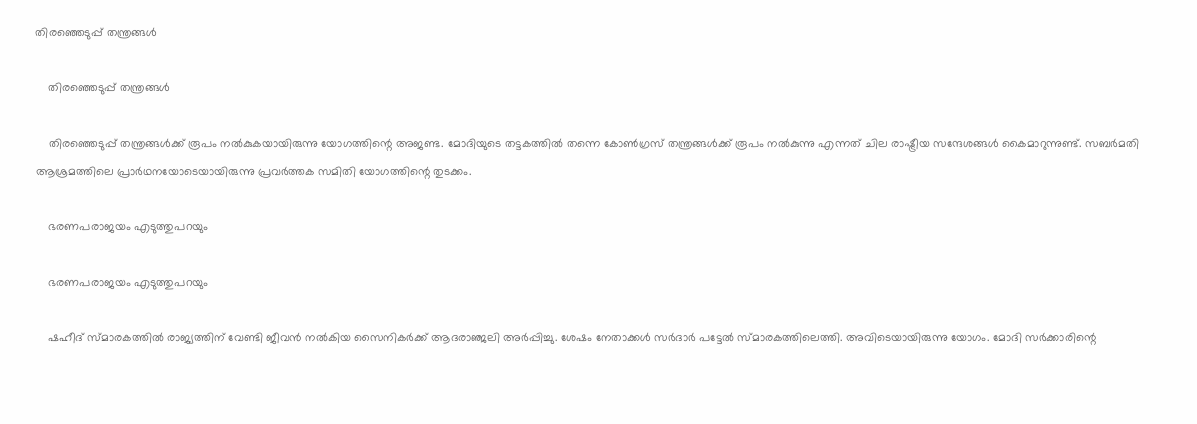തിരഞ്ഞെടുപ്പ് തന്ത്രങ്ങള്‍

    തിരഞ്ഞെടുപ്പ് തന്ത്രങ്ങള്‍

    തിരഞ്ഞെടുപ്പ് തന്ത്രങ്ങള്‍ക്ക് രൂപം നല്‍കുകയായിരുന്നു യോഗത്തിന്റെ അജണ്ട. മോദിയുടെ തട്ടകത്തില്‍ തന്നെ കോണ്‍ഗ്രസ് തന്ത്രങ്ങള്‍ക്ക് രൂപം നല്‍കുന്നു എന്നത് ചില രാഷ്ട്രീയ സന്ദേശങ്ങള്‍ കൈമാറുന്നുണ്ട്. സബര്‍മതി ആശ്രമത്തിലെ പ്രാര്‍ഥനയോടെയായിരുന്നു പ്രവര്‍ത്തക സമിതി യോഗത്തിന്റെ തുടക്കം.

    ഭരണപരാജയം എടുത്തുപറയും

    ഭരണപരാജയം എടുത്തുപറയും

    ഷഹീദ് സ്മാരകത്തില്‍ രാജ്യത്തിന് വേണ്ടി ജീവന്‍ നല്‍കിയ സൈനികര്‍ക്ക് ആദരാഞ്ജലി അര്‍പ്പിച്ചു. ശേഷം നേതാക്കള്‍ സര്‍ദാര്‍ പട്ടേല്‍ സ്മാരകത്തിലെത്തി. അവിടെയായിരുന്നു യോഗം. മോദി സര്‍ക്കാരിന്റെ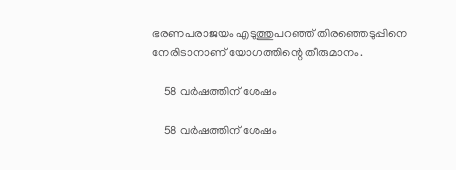ഭരണപരാജയം എടുത്തുപറഞ്ഞ് തിരഞ്ഞെടുപ്പിനെ നേരിടാനാണ് യോഗത്തിന്റെ തീരുമാനം.

    58 വര്‍ഷത്തിന് ശേഷം

    58 വര്‍ഷത്തിന് ശേഷം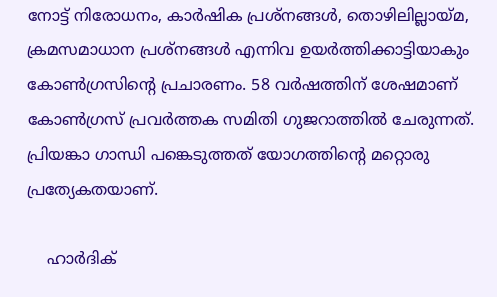നോട്ട് നിരോധനം, കാര്‍ഷിക പ്രശ്‌നങ്ങള്‍, തൊഴിലില്ലായ്മ, ക്രമസമാധാന പ്രശ്‌നങ്ങള്‍ എന്നിവ ഉയര്‍ത്തിക്കാട്ടിയാകും കോണ്‍ഗ്രസിന്റെ പ്രചാരണം. 58 വര്‍ഷത്തിന് ശേഷമാണ് കോണ്‍ഗ്രസ് പ്രവര്‍ത്തക സമിതി ഗുജറാത്തില്‍ ചേരുന്നത്. പ്രിയങ്കാ ഗാന്ധി പങ്കെടുത്തത് യോഗത്തിന്റെ മറ്റൊരു പ്രത്യേകതയാണ്.

    ഹാര്‍ദിക്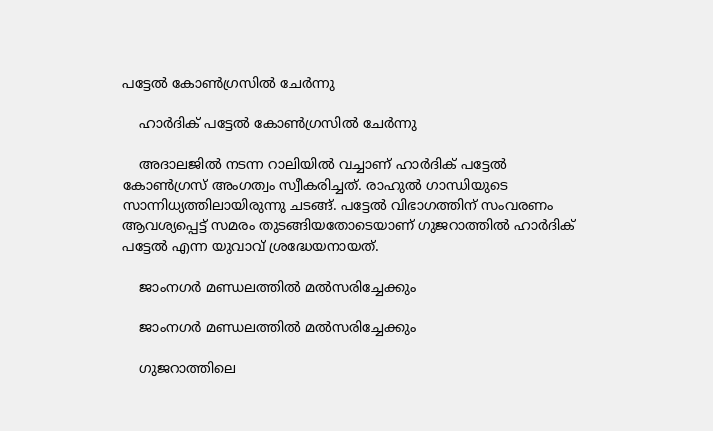പട്ടേല്‍ കോണ്‍ഗ്രസില്‍ ചേര്‍ന്നു

    ഹാര്‍ദിക് പട്ടേല്‍ കോണ്‍ഗ്രസില്‍ ചേര്‍ന്നു

    അദാലജില്‍ നടന്ന റാലിയില്‍ വച്ചാണ് ഹാര്‍ദിക് പട്ടേല്‍ കോണ്‍ഗ്രസ് അംഗത്വം സ്വീകരിച്ചത്. രാഹുല്‍ ഗാന്ധിയുടെ സാന്നിധ്യത്തിലായിരുന്നു ചടങ്ങ്. പട്ടേല്‍ വിഭാഗത്തിന് സംവരണം ആവശ്യപ്പെട്ട് സമരം തുടങ്ങിയതോടെയാണ് ഗുജറാത്തില്‍ ഹാര്‍ദിക് പട്ടേല്‍ എന്ന യുവാവ് ശ്രദ്ധേയനായത്.

    ജാംനഗര്‍ മണ്ഡലത്തില്‍ മല്‍സരിച്ചേക്കും

    ജാംനഗര്‍ മണ്ഡലത്തില്‍ മല്‍സരിച്ചേക്കും

    ഗുജറാത്തിലെ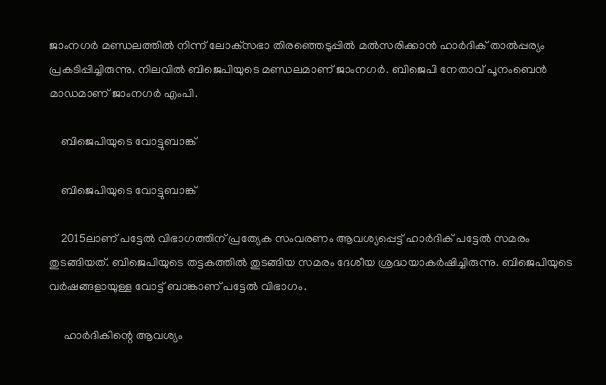ജാംനഗര്‍ മണ്ഡലത്തില്‍ നിന്ന് ലോക്‌സഭാ തിരഞ്ഞെടുപ്പില്‍ മല്‍സരിക്കാന്‍ ഹാര്‍ദിക് താല്‍പ്പര്യം പ്രകടിപ്പിച്ചിരുന്നു. നിലവില്‍ ബിജെപിയുടെ മണ്ഡലമാണ് ജാംനഗര്‍. ബിജെപി നേതാവ് പൂനംബെന്‍ മാഡമാണ് ജാംനഗര്‍ എംപി.

    ബിജെപിയുടെ വോട്ടുബാങ്ക്

    ബിജെപിയുടെ വോട്ടുബാങ്ക്

    2015ലാണ് പട്ടേല്‍ വിഭാഗത്തിന് പ്രത്യേക സംവരണം ആവശ്യപ്പെട്ട് ഹാര്‍ദിക് പട്ടേല്‍ സമരം തുടങ്ങിയത്. ബിജെപിയുടെ തട്ടകത്തില്‍ തുടങ്ങിയ സമരം ദേശീയ ശ്രദ്ധയാകര്‍ഷിച്ചിരുന്നു. ബിജെപിയുടെ വര്‍ഷങ്ങളായുള്ള വോട്ട് ബാങ്കാണ് പട്ടേല്‍ വിഭാഗം.

     ഹാര്‍ദികിന്റെ ആവശ്യം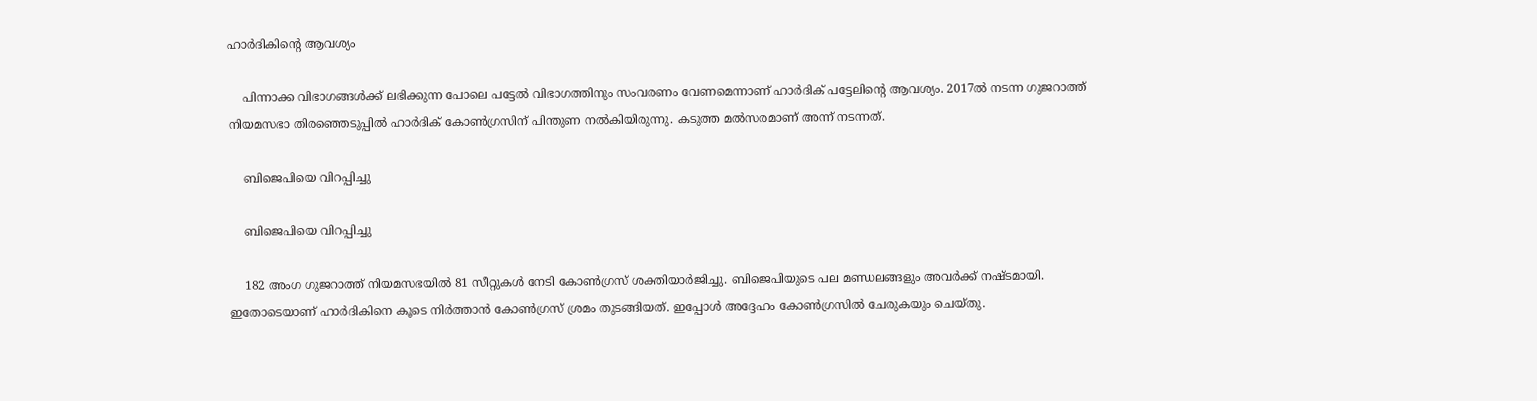ഹാര്‍ദികിന്റെ ആവശ്യം

    പിന്നാക്ക വിഭാഗങ്ങള്‍ക്ക് ലഭിക്കുന്ന പോലെ പട്ടേല്‍ വിഭാഗത്തിനും സംവരണം വേണമെന്നാണ് ഹാര്‍ദിക് പട്ടേലിന്റെ ആവശ്യം. 2017ല്‍ നടന്ന ഗുജറാത്ത് നിയമസഭാ തിരഞ്ഞെടുപ്പില്‍ ഹാര്‍ദിക് കോണ്‍ഗ്രസിന് പിന്തുണ നല്‍കിയിരുന്നു. കടുത്ത മല്‍സരമാണ് അന്ന് നടന്നത്.

    ബിജെപിയെ വിറപ്പിച്ചു

    ബിജെപിയെ വിറപ്പിച്ചു

    182 അംഗ ഗുജറാത്ത് നിയമസഭയില്‍ 81 സീറ്റുകള്‍ നേടി കോണ്‍ഗ്രസ് ശക്തിയാര്‍ജിച്ചു. ബിജെപിയുടെ പല മണ്ഡലങ്ങളും അവര്‍ക്ക് നഷ്ടമായി. ഇതോടെയാണ് ഹാര്‍ദികിനെ കൂടെ നിര്‍ത്താന്‍ കോണ്‍ഗ്രസ് ശ്രമം തുടങ്ങിയത്. ഇപ്പോള്‍ അദ്ദേഹം കോണ്‍ഗ്രസില്‍ ചേരുകയും ചെയ്തു.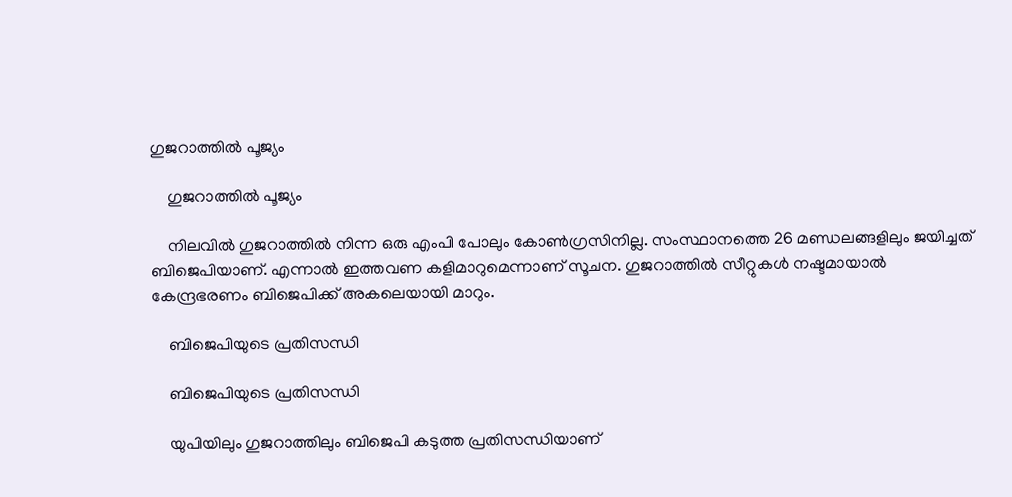ഗുജറാത്തില്‍ പൂജ്യം

    ഗുജറാത്തില്‍ പൂജ്യം

    നിലവില്‍ ഗുജറാത്തില്‍ നിന്ന ഒരു എംപി പോലും കോണ്‍ഗ്രസിനില്ല. സംസ്ഥാനത്തെ 26 മണ്ഡലങ്ങളിലും ജയിച്ചത് ബിജെപിയാണ്. എന്നാല്‍ ഇത്തവണ കളിമാറുമെന്നാണ് സൂചന. ഗുജറാത്തില്‍ സീറ്റുകള്‍ നഷ്ടമായാല്‍ കേന്ദ്രഭരണം ബിജെപിക്ക് അകലെയായി മാറും.

    ബിജെപിയുടെ പ്രതിസന്ധി

    ബിജെപിയുടെ പ്രതിസന്ധി

    യുപിയിലും ഗുജറാത്തിലും ബിജെപി കടുത്ത പ്രതിസന്ധിയാണ്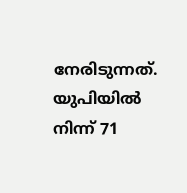നേരിടുന്നത്. യുപിയില്‍ നിന്ന് 71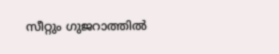സീറ്റും ഗുജറാത്തില്‍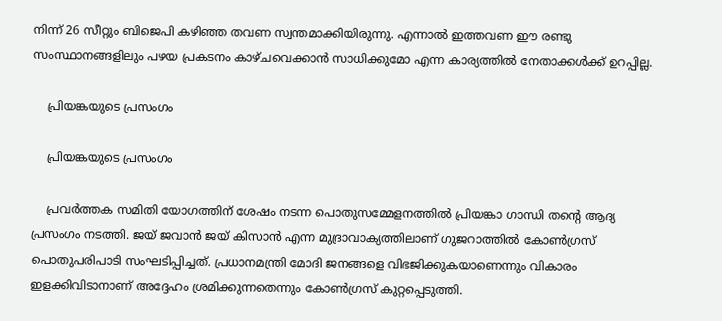നിന്ന് 26 സീറ്റും ബിജെപി കഴിഞ്ഞ തവണ സ്വന്തമാക്കിയിരുന്നു. എന്നാല്‍ ഇത്തവണ ഈ രണ്ടു സംസ്ഥാനങ്ങളിലും പഴയ പ്രകടനം കാഴ്ചവെക്കാന്‍ സാധിക്കുമോ എന്ന കാര്യത്തില്‍ നേതാക്കള്‍ക്ക് ഉറപ്പില്ല.

    പ്രിയങ്കയുടെ പ്രസംഗം

    പ്രിയങ്കയുടെ പ്രസംഗം

    പ്രവര്‍ത്തക സമിതി യോഗത്തിന് ശേഷം നടന്ന പൊതുസമ്മേളനത്തില്‍ പ്രിയങ്കാ ഗാന്ധി തന്റെ ആദ്യ പ്രസംഗം നടത്തി. ജയ് ജവാന്‍ ജയ് കിസാന്‍ എന്ന മുദ്രാവാക്യത്തിലാണ് ഗുജറാത്തില്‍ കോണ്‍ഗ്രസ് പൊതുപരിപാടി സംഘടിപ്പിച്ചത്. പ്രധാനമന്ത്രി മോദി ജനങ്ങളെ വിഭജിക്കുകയാണെന്നും വികാരം ഇളക്കിവിടാനാണ് അദ്ദേഹം ശ്രമിക്കുന്നതെന്നും കോണ്‍ഗ്രസ് കുറ്റപ്പെടുത്തി.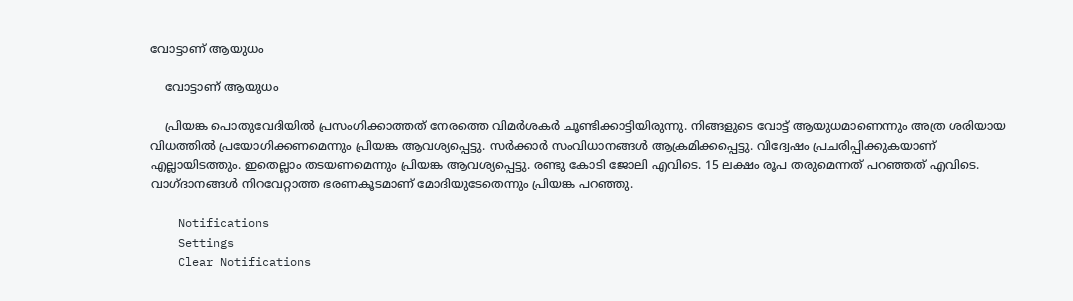വോട്ടാണ് ആയുധം

    വോട്ടാണ് ആയുധം

    പ്രിയങ്ക പൊതുവേദിയില്‍ പ്രസംഗിക്കാത്തത് നേരത്തെ വിമര്‍ശകര്‍ ചൂണ്ടിക്കാട്ടിയിരുന്നു. നിങ്ങളുടെ വോട്ട് ആയുധമാണെന്നും അത്ര ശരിയായ വിധത്തില്‍ പ്രയോഗിക്കണമെന്നും പ്രിയങ്ക ആവശ്യപ്പെട്ടു. സര്‍ക്കാര്‍ സംവിധാനങ്ങള്‍ ആക്രമിക്കപ്പെട്ടു. വിദ്വേഷം പ്രചരിപ്പിക്കുകയാണ് എല്ലായിടത്തും. ഇതെല്ലാം തടയണമെന്നും പ്രിയങ്ക ആവശ്യപ്പെട്ടു. രണ്ടു കോടി ജോലി എവിടെ. 15 ലക്ഷം രൂപ തരുമെന്നത് പറഞ്ഞത് എവിടെ. വാഗ്ദാനങ്ങള്‍ നിറവേറ്റാത്ത ഭരണകൂടമാണ് മോദിയുടേതെന്നും പ്രിയങ്ക പറഞ്ഞു.

    Notifications
    Settings
    Clear Notifications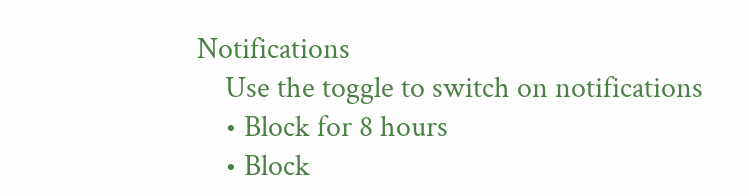Notifications
    Use the toggle to switch on notifications
    • Block for 8 hours
    • Block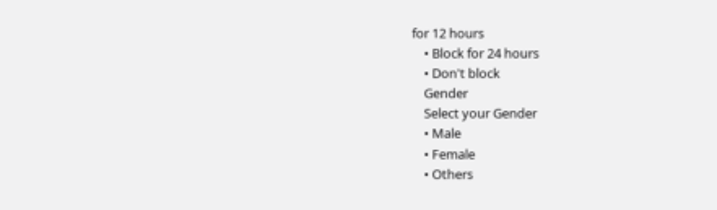for 12 hours
    • Block for 24 hours
    • Don't block
    Gender
    Select your Gender
    • Male
    • Female
    • Others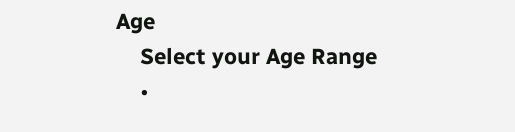Age
    Select your Age Range
    •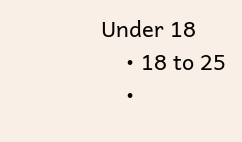Under 18
    • 18 to 25
    •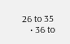26 to 35
    • 36 to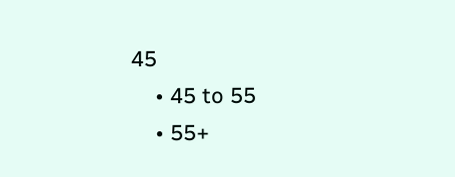45
    • 45 to 55
    • 55+